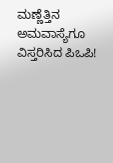ಮಣ್ಣೆತ್ತಿನ ಅಮವಾಸ್ಯೆಗೂ ವಿಸ್ತರಿಸಿದ ಪಿಒಪಿ!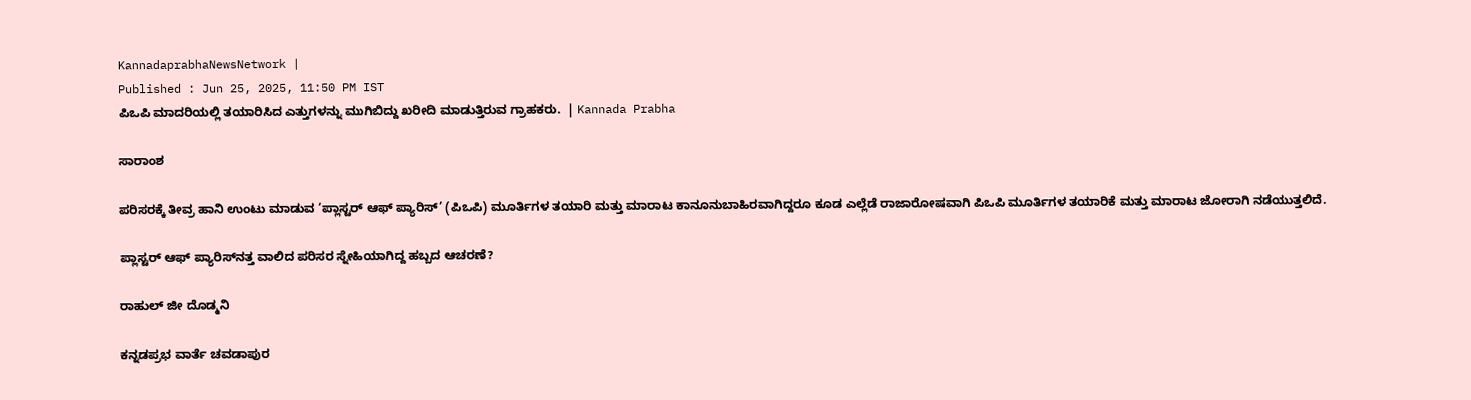KannadaprabhaNewsNetwork |
Published : Jun 25, 2025, 11:50 PM IST
ಪಿಒಪಿ ಮಾದರಿಯಲ್ಲಿ ತಯಾರಿಸಿದ ಎತ್ತುಗಳನ್ನು ಮುಗಿಬಿದ್ದು ಖರೀದಿ ಮಾಡುತ್ತಿರುವ ಗ್ರಾಹಕರು.  | Kannada Prabha

ಸಾರಾಂಶ

ಪರಿಸರಕ್ಕೆ ತೀವ್ರ ಹಾನಿ ಉಂಟು ಮಾಡುವ ‘ಪ್ಲಾಸ್ಟರ್‌ ಆಫ್‌ ಪ್ಯಾರಿಸ್‌’ (ಪಿಒಪಿ) ಮೂರ್ತಿಗಳ ತಯಾರಿ ಮತ್ತು ಮಾರಾಟ ಕಾನೂನುಬಾಹಿರವಾಗಿದ್ದರೂ ಕೂಡ ಎಲ್ಲೆಡೆ ರಾಜಾರೋಷವಾಗಿ ಪಿಒಪಿ ಮೂರ್ತಿಗಳ ತಯಾರಿಕೆ ಮತ್ತು ಮಾರಾಟ ಜೋರಾಗಿ ನಡೆಯುತ್ತಲಿದೆ.

ಪ್ಲಾಸ್ಟರ್‌ ಆಫ್‌ ಪ್ಯಾರಿಸ್‌ನತ್ತ ವಾಲಿದ ಪರಿಸರ ಸ್ನೇಹಿಯಾಗಿದ್ದ ಹಬ್ಬದ ಆಚರಣೆ?

ರಾಹುಲ್ ಜೀ ದೊಡ್ಮನಿ

ಕನ್ನಡಪ್ರಭ ವಾರ್ತೆ ಚವಡಾಪುರ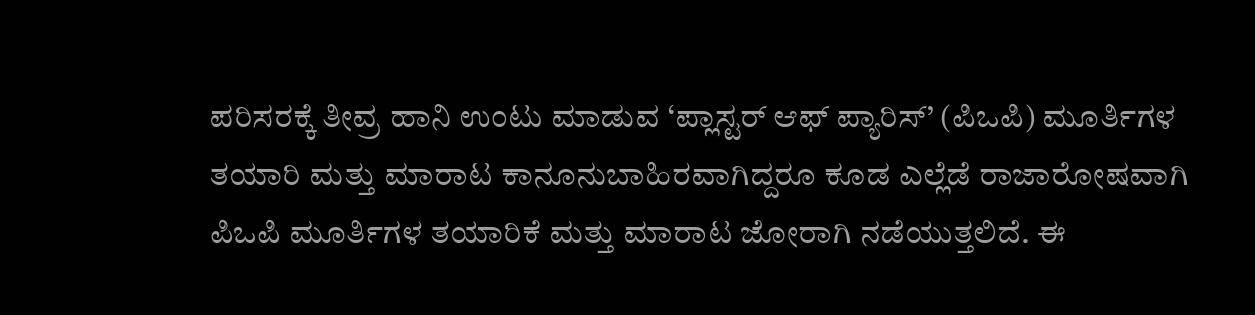ಪರಿಸರಕ್ಕೆ ತೀವ್ರ ಹಾನಿ ಉಂಟು ಮಾಡುವ ‘ಪ್ಲಾಸ್ಟರ್‌ ಆಫ್‌ ಪ್ಯಾರಿಸ್‌’ (ಪಿಒಪಿ) ಮೂರ್ತಿಗಳ ತಯಾರಿ ಮತ್ತು ಮಾರಾಟ ಕಾನೂನುಬಾಹಿರವಾಗಿದ್ದರೂ ಕೂಡ ಎಲ್ಲೆಡೆ ರಾಜಾರೋಷವಾಗಿ ಪಿಒಪಿ ಮೂರ್ತಿಗಳ ತಯಾರಿಕೆ ಮತ್ತು ಮಾರಾಟ ಜೋರಾಗಿ ನಡೆಯುತ್ತಲಿದೆ. ಈ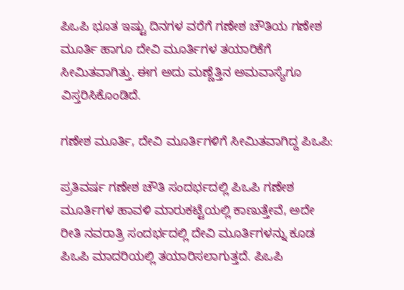ಪಿಒಪಿ ಭೂತ ಇಷ್ಟು ದಿನಗಳ ವರೆಗೆ ಗಣೇಶ ಚೌತಿಯ ಗಣೇಶ ಮೂರ್ತಿ ಹಾಗೂ ದೇವಿ ಮೂರ್ತಿಗಳ ತಯಾರಿಕೆಗೆ ಸೀಮಿತವಾಗಿತ್ತು. ಈಗ ಅದು ಮಣ್ಣೆತ್ತಿನ ಅಮವಾಸ್ಯೆಗೂ ವಿಸ್ತರಿಸಿಕೊಂಡಿದೆ.

ಗಣೇಶ ಮೂರ್ತಿ, ದೇವಿ ಮೂರ್ತಿಗಳಿಗೆ ಸೀಮಿತವಾಗಿದ್ದ ಪಿಒಪಿ:

ಪ್ರತಿವರ್ಷ ಗಣೇಶ ಚೌತಿ ಸಂದರ್ಭದಲ್ಲಿ ಪಿಒಪಿ ಗಣೇಶ ಮೂರ್ತಿಗಳ ಹಾವಳಿ ಮಾರುಕಟ್ಟೆಯಲ್ಲಿ ಕಾಣುತ್ತೇವೆ, ಅದೇ ರೀತಿ ನವರಾತ್ರಿ ಸಂದರ್ಭದಲ್ಲಿ ದೇವಿ ಮೂರ್ತಿಗಳನ್ನು ಕೂಡ ಪಿಒಪಿ ಮಾದರಿಯಲ್ಲಿ ತಯಾರಿಸಲಾಗುತ್ತದೆ. ಪಿಒಪಿ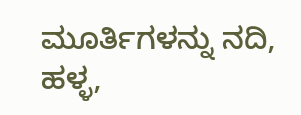ಮೂರ್ತಿಗಳನ್ನು ನದಿ, ಹಳ್ಳ,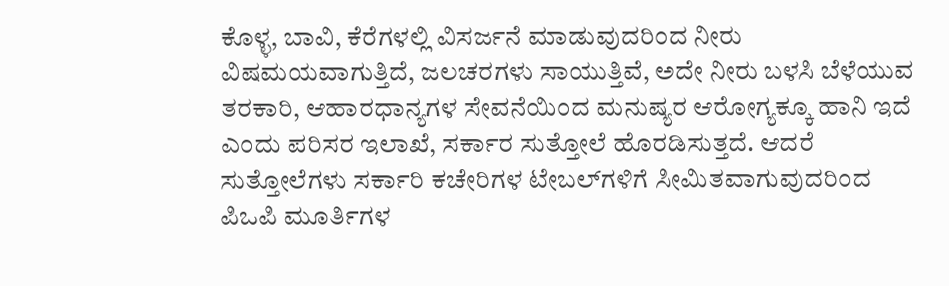ಕೊಳ್ಳ, ಬಾವಿ, ಕೆರೆಗಳಲ್ಲಿ ವಿಸರ್ಜನೆ ಮಾಡುವುದರಿಂದ ನೀರು ವಿಷಮಯವಾಗುತ್ತಿದೆ, ಜಲಚರಗಳು ಸಾಯುತ್ತಿವೆ, ಅದೇ ನೀರು ಬಳಸಿ ಬೆಳೆಯುವ ತರಕಾರಿ, ಆಹಾರಧಾನ್ಯಗಳ ಸೇವನೆಯಿಂದ ಮನುಷ್ಯರ ಆರೋಗ್ಯಕ್ಕೂ ಹಾನಿ ಇದೆ ಎಂದು ಪರಿಸರ ಇಲಾಖೆ, ಸರ್ಕಾರ ಸುತ್ತೋಲೆ ಹೊರಡಿಸುತ್ತದೆ. ಆದರೆ ಸುತ್ತೋಲೆಗಳು ಸರ್ಕಾರಿ ಕಚೇರಿಗಳ ಟೇಬಲ್‌ಗಳಿಗೆ ಸೀಮಿತವಾಗುವುದರಿಂದ ಪಿಒಪಿ ಮೂರ್ತಿಗಳ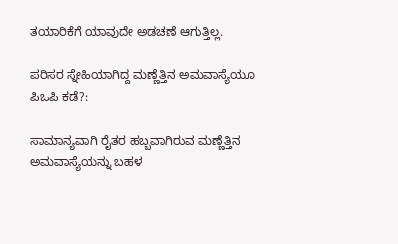ತಯಾರಿಕೆಗೆ ಯಾವುದೇ ಅಡಚಣೆ ಆಗುತ್ತಿಲ್ಲ.

ಪರಿಸರ ಸ್ನೇಹಿಯಾಗಿದ್ದ ಮಣ್ಣೆತ್ತಿನ ಅಮವಾಸ್ಯೆಯೂ ಪಿಒಪಿ ಕಡೆ?:

ಸಾಮಾನ್ಯವಾಗಿ ರೈತರ ಹಬ್ಬವಾಗಿರುವ ಮಣ್ಣೆತ್ತಿನ ಅಮವಾಸ್ಯೆಯನ್ನು ಬಹಳ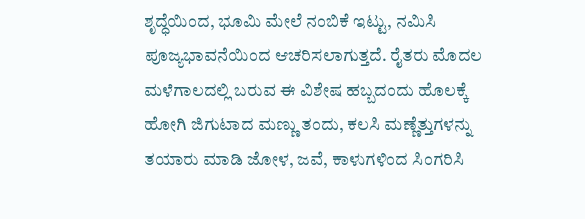ಶೃದ್ಧೆಯಿಂದ, ಭೂಮಿ ಮೇಲೆ ನಂಬಿಕೆ ಇಟ್ಟು, ನಮಿಸಿ ಪೂಜ್ಯಭಾವನೆಯಿಂದ ಆಚರಿಸಲಾಗುತ್ತದೆ. ರೈತರು ಮೊದಲ ಮಳೆಗಾಲದಲ್ಲಿ ಬರುವ ಈ ವಿಶೇಷ ಹಬ್ಬದಂದು ಹೊಲಕ್ಕೆ ಹೋಗಿ ಜಿಗುಟಾದ ಮಣ್ಣು ತಂದು, ಕಲಸಿ ಮಣ್ಣೆತ್ತುಗಳನ್ನು ತಯಾರು ಮಾಡಿ ಜೋಳ, ಜವೆ, ಕಾಳುಗಳಿಂದ ಸಿಂಗರಿಸಿ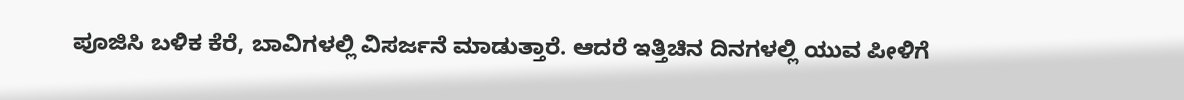ಪೂಜಿಸಿ ಬಳಿಕ ಕೆರೆ, ಬಾವಿಗಳಲ್ಲಿ ವಿಸರ್ಜನೆ ಮಾಡುತ್ತಾರೆ. ಆದರೆ ಇತ್ತಿಚಿನ ದಿನಗಳಲ್ಲಿ ಯುವ ಪೀಳಿಗೆ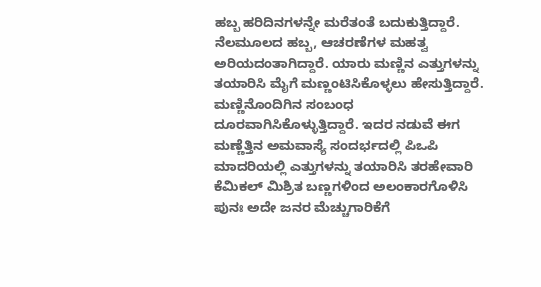ಹಬ್ಬ ಹರಿದಿನಗಳನ್ನೇ ಮರೆತಂತೆ ಬದುಕುತ್ತಿದ್ದಾರೆ. ನೆಲಮೂಲದ ಹಬ್ಬ, ಆಚರಣೆಗಳ ಮಹತ್ವ ಅರಿಯದಂತಾಗಿದ್ದಾರೆ. ಯಾರು ಮಣ್ಣಿನ ಎತ್ತುಗಳನ್ನು ತಯಾರಿಸಿ ಮೈಗೆ ಮಣ್ಣಂಟಿಸಿಕೊಳ್ಳಲು ಹೇಸುತ್ತಿದ್ದಾರೆ. ಮಣ್ಣಿನೊಂದಿಗಿನ ಸಂಬಂಧ ದೂರವಾಗಿಸಿಕೊಳ್ಳುತ್ತಿದ್ದಾರೆ. ಇದರ ನಡುವೆ ಈಗ ಮಣ್ಣೆತ್ತಿನ ಅಮವಾಸ್ಯೆ ಸಂದರ್ಭದಲ್ಲಿ ಪಿಒಪಿ ಮಾದರಿಯಲ್ಲಿ ಎತ್ತುಗಳನ್ನು ತಯಾರಿಸಿ ತರಹೇವಾರಿ ಕೆಮಿಕಲ್ ಮಿಶ್ರಿತ ಬಣ್ಣಗಳಿಂದ ಅಲಂಕಾರಗೊಳಿಸಿ ಪುನಃ ಅದೇ ಜನರ ಮೆಚ್ಚುಗಾರಿಕೆಗೆ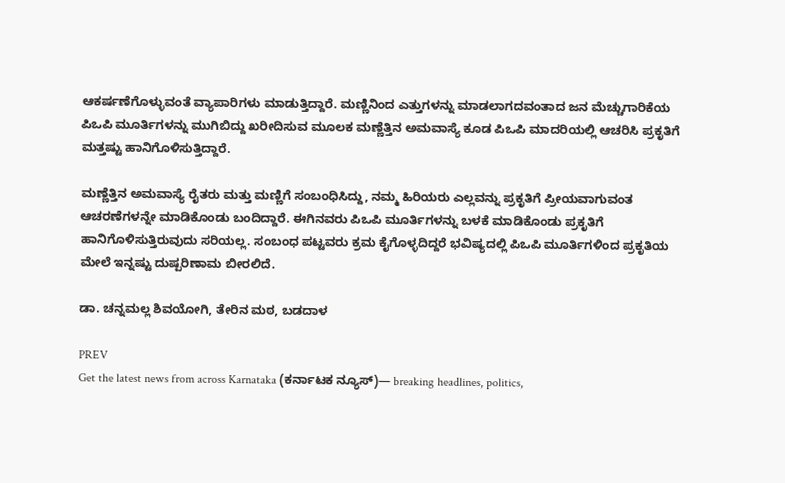ಆಕರ್ಷಣೆಗೊಳ್ಳುವಂತೆ ವ್ಯಾಪಾರಿಗಳು ಮಾಡುತ್ತಿದ್ದಾರೆ. ಮಣ್ಣಿನಿಂದ ಎತ್ತುಗಳನ್ನು ಮಾಡಲಾಗದವಂತಾದ ಜನ ಮೆಚ್ಚುಗಾರಿಕೆಯ ಪಿಒಪಿ ಮೂರ್ತಿಗಳನ್ನು ಮುಗಿಬಿದ್ದು ಖರೀದಿಸುವ ಮೂಲಕ ಮಣ್ಣೆತ್ತಿನ ಅಮವಾಸ್ಯೆ ಕೂಡ ಪಿಒಪಿ ಮಾದರಿಯಲ್ಲಿ ಆಚರಿಸಿ ಪ್ರಕೃತಿಗೆ ಮತ್ತಷ್ಟು ಹಾನಿಗೊಳಿಸುತ್ತಿದ್ದಾರೆ.

ಮಣ್ಣೆತ್ತಿನ ಅಮವಾಸ್ಯೆ ರೈತರು ಮತ್ತು ಮಣ್ಣಿಗೆ ಸಂಬಂಧಿಸಿದ್ದು, ನಮ್ಮ ಹಿರಿಯರು ಎಲ್ಲವನ್ನು ಪ್ರಕೃತಿಗೆ ಪ್ರೀಯವಾಗುವಂತ ಆಚರಣೆಗಳನ್ನೇ ಮಾಡಿಕೊಂಡು ಬಂದಿದ್ದಾರೆ. ಈಗಿನವರು ಪಿಒಪಿ ಮೂರ್ತಿಗಳನ್ನು ಬಳಕೆ ಮಾಡಿಕೊಂಡು ಪ್ರಕೃತಿಗೆ ಹಾನಿಗೊಳಿಸುತ್ತಿರುವುದು ಸರಿಯಲ್ಲ. ಸಂಬಂಧ ಪಟ್ಟವರು ಕ್ರಮ ಕೈಗೊಳ್ಳದಿದ್ದರೆ ಭವಿಷ್ಯದಲ್ಲಿ ಪಿಒಪಿ ಮೂರ್ತಿಗಳಿಂದ ಪ್ರಕೃತಿಯ ಮೇಲೆ ಇನ್ನಷ್ಟು ದುಷ್ಪರಿಣಾಮ ಬೀರಲಿದೆ.

ಡಾ. ಚನ್ನಮಲ್ಲ ಶಿವಯೋಗಿ, ತೇರಿನ ಮಠ, ಬಡದಾಳ

PREV
Get the latest news from across Karnataka (ಕರ್ನಾಟಕ ನ್ಯೂಸ್)— breaking headlines, politics,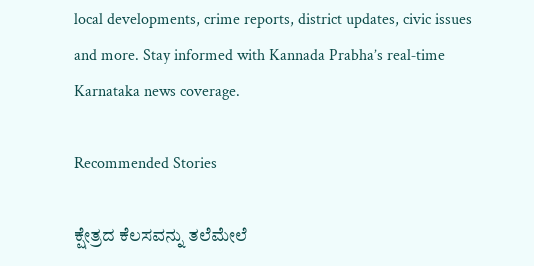local developments, crime reports, district updates, civic issues and more. Stay informed with Kannada Prabha’s real‑time Karnataka news coverage.

Recommended Stories

ಕ್ಷೇತ್ರದ ಕೆಲಸವನ್ನು ತಲೆಮೇಲೆ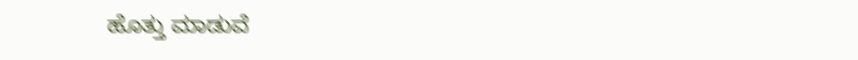ಹೊತ್ತು ಮಾಡುವೆ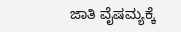ಜಾತಿ ವೈಷಮ್ಯಕ್ಕೆ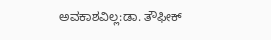ಅವಕಾಶವಿಲ್ಲ:ಡಾ. ತೌಫೀಕ್‌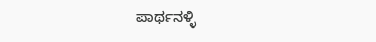ಪಾರ್ಥನಳ್ಳಿ